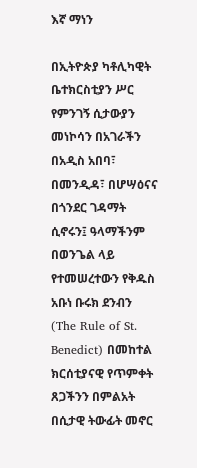እኛ ማነን

በኢትዮጵያ ካቶሊካዊት ቤተክርስቲያን ሥር የምንገኝ ሲታውያን መነኮሳን በአገራችን በአዲስ አበባ፣ በመንዲዳ፣ በሆሣዕናና በጎንደር ገዳማት ሲኖሩን፤ ዓላማችንም በወንጌል ላይ የተመሠረተውን የቅዱስ አቡነ ቡሩክ ደንብን (The Rule of St. Benedict) በመከተል ክርሰቲያናዊ የጥምቀት ጸጋችንን በምልአት በሲታዊ ትውፊት መኖር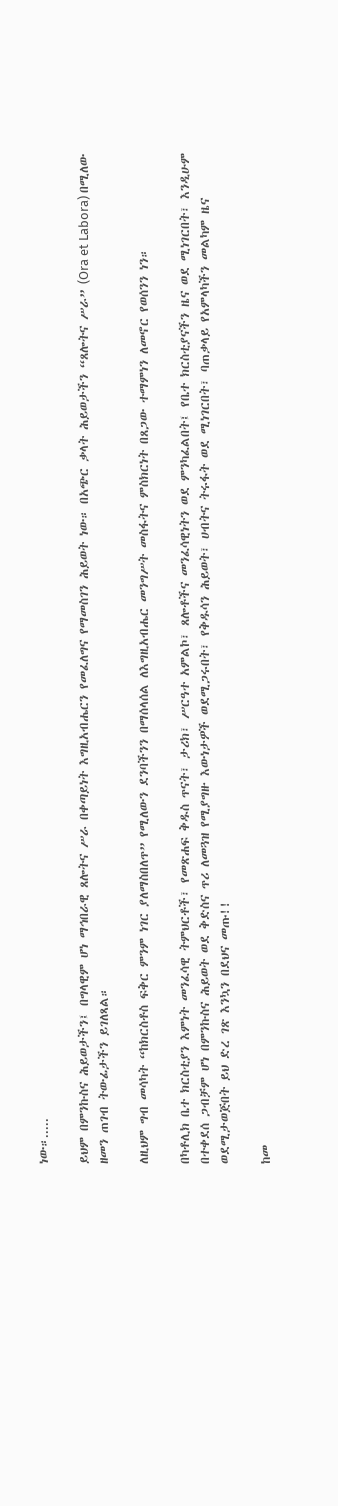ነው።.....

ይህም በምንኩስና ሕይወታችን፤ በግላዊም ሆነ ማኅበራዊ ጸሎትና ሥራ በቀጣይነት እግዚአብሔርን የመፈለግና የማመስገን ሕይወት ነው። በአጭር ቃላት ሕይወታችን “ጸሎትና ሥራ” (Ora et Labora) በሚለው ዘመን ጠገብ ትውፊታችን ይገለጻል።

ለዚህም ግብ መሳካት “ከክርስቶስ ፍቅር ምንም ነገር ያለማስበለጥ” የሚለውን ደንባችንን በማሰላሰል ለእግዚአብሔር መንግሥት መስፋትና ምስክርነት በጸጋው ተማምነን ለመኖር የወሰንን ነን።

በካቶሊክ ቤተ ክርስቲያን እምነት መንፈሳዊ ትምህርቶች፣ የመጽሐፍ ቅዱስ ጥናት፣ ታሪክ፣ ሥርዓተ አምልኮ፣ ጸሎቶችና መንፈሳዊነትን ወደ ምንካፈልበት፤ የቤተ ክርስቲያናችን ዜና ወደ ሚነገርበት፣ እንዲሁም በተቀደሰ ጋብቻም ሆነ በምንኩስና ሕይወት ወደ ቅድስና ጥሪ ለመጓዝ የሚያግዙ እውነታዎች ወደሚጋሩበት፣ የቅዱሳን ሕይወት፣ ሀብትና ትሩፋት ወደ ሚነገርበት፣ ባጠቃላይ የአምላካችን መልካም ዜና ወደሚታወጅበት ይህ ድረ ገጽ እንኳን በደህና መጡ!!

ከመ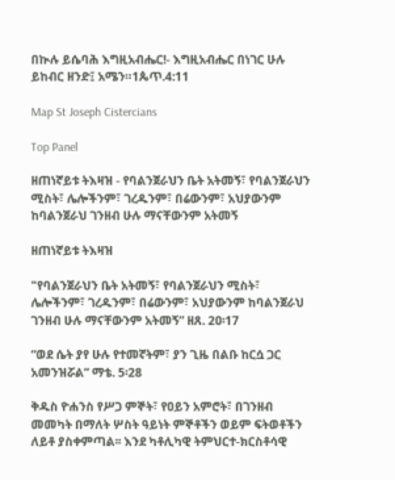በኲሉ ይሴባሕ እግዚአብሔር!- እግዚአብሔር በነገር ሁሉ ይከብር ዘንድ፤ አሜን።1ጴጥ.4:11

Map St Joseph Cistercians

Top Panel

ዘጠነኛይቱ ትእዛዝ - የባልንጀራህን ቤት አትመኝ፣ የባልንጀራህን ሚስት፣ ሌሎችንም፣ ገረዱንም፣ በሬውንም፣ አህያውንም ከባልንጀራህ ገንዘብ ሁሉ ማናቸውንም አትመኝ

ዘጠነኛይቱ ትእዛዝ

"የባልንጀራህን ቤት አትመኝ፣ የባልንጀራህን ሚስት፣ ሌሎችንም፣ ገረዱንም፣ በሬውንም፣ አህያውንም ከባልንጀራህ ገንዘብ ሁሉ ማናቸውንም አትመኝ” ዘጸ. 2ዐ፡17

“ወደ ሴት ያየ ሁሉ የተመኛትም፣ ያን ጊዜ በልቡ ከርሷ ጋር አመንዝሯል” ማቴ. 5፡28

ቅዱስ ዮሐንስ የሥጋ ምኞት፣ የዐይን አምሮት፣ በገንዘብ መመካት በማለት ሦስት ዓይነት ምኞቶችን ወይም ፍትወቶችን ለይቶ ያስቀምጣል፡፡ እንደ ካቶሊካዊ ትምህርተ-ክርስቶሳዊ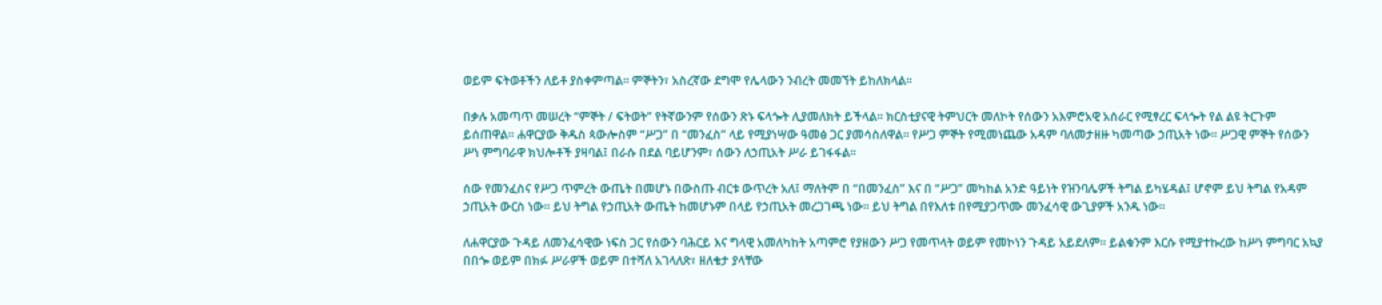ወይም ፍትወቶችን ለይቶ ያስቀምጣል፡፡ ምኞትን፣ አስረኛው ደግሞ የሌላውን ንብረት መመኘት ይከለክላል፡፡

በቃሉ አመጣጥ መሠረት “ምኞት / ፍትወት” የትኛውንም የሰውን ጽኑ ፍላጐት ሊያመለክት ይችላል፡፡ ክርስቲያናዊ ትምህርት መለኮት የሰውን አእምሮአዊ አሰራር የሚፃረር ፍላጐት የል ልዩ ትርጉም ይሰጠዋል፡፡ ሐዋርያው ቅዱስ ጳውሎስም “ሥጋ” በ “መንፈስ” ላይ የሚያነሣው ዓመፅ ጋር ያመሳስለዋል፡፡ የሥጋ ምኞት የሚመነጨው አዳም ባለመታዘዙ ካመጣው ኃጢአት ነው፡፡ ሥጋዊ ምኞት የሰውን ሥነ ምግባራዋ ክህሎቶች ያዛባል፤ በራሱ በደል ባይሆንም፣ ሰውን ለኃጢአት ሥራ ይገፋፋል፡፡

ሰው የመንፈስና የሥጋ ጥምረት ውጤት በመሆኑ በውስጡ ብርቱ ውጥረት አለ፤ ማለትም በ “በመንፈስ” እና በ “ሥጋ” መካከል አንድ ዓይነት የዝንባሌዎች ትግል ይካሄዳል፤ ሆኖም ይህ ትግል የአዳም ኃጢአት ውርስ ነው፡፡ ይህ ትግል የኃጢአት ውጤት ከመሆኑም በላይ የኃጢአት መረጋገጫ ነው፡፡ ይህ ትግል በየእለቱ በየሚያጋጥሙ መንፈሳዊ ውጊያዎች አንዱ ነው፡፡

ለሐዋርያው ጉዳይ ለመንፈሳዊው ነፍስ ጋር የሰውን ባሕርይ እና ግላዊ አመለካከት አጣምሮ የያዘውን ሥጋ የመጥላት ወይም የመኮነን ጉዳይ አይደለም፡፡ ይልቁንም እርሱ የሚያተኩረው ከሥነ ምግባር አኳያ በበጐ ወይም በክፉ ሥራዎች ወይም በተሻለ አገላለጽ፣ ዘለቄታ ያላቸው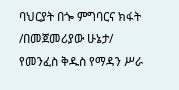ባህርያት በጐ ምግባርና ክፋት /በመጀመሪያው ሁኔታ/ የመንፈስ ቅዱስ የማዳን ሥራ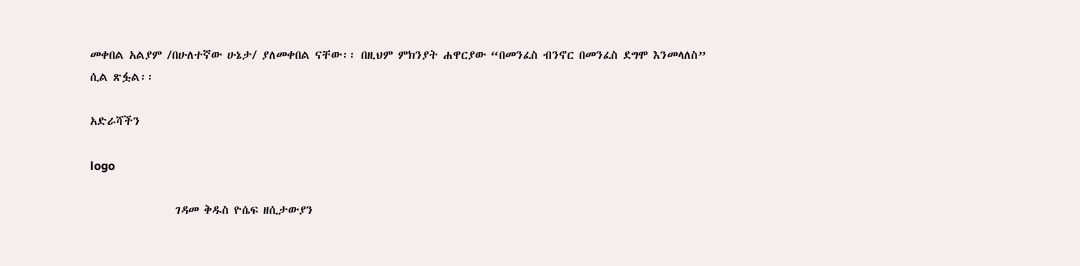መቀበል አልያም /በሁለተኛው ሁኔታ/ ያለመቀበል ናቸው፡፡ በዚህም ምክንያት ሐዋርያው “በመንፈስ ብንኖር በመንፈስ ደግሞ እንመላለስ” ሲል ጽፏል፡፡

አድራሻችን

logo

                 ገዳመ ቅዱስ ዮሴፍ ዘሲታውያን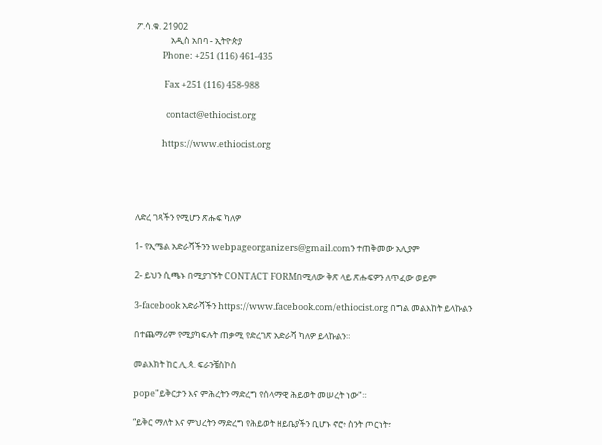ፖ.ሳ.ቁ. 21902
                 አዲስ አበባ - ኢትዮጵያ
             Phone: +251 (116) 461-435

              Fax +251 (116) 458-988

               contact@ethiocist.org

             https://www.ethiocist.org




ለድረ ገጻችን የሚሆን ጽሑፍ ካለዎ

1- የኢሜል አድራሻችንን webpageorganizers@gmail.comን ተጠቅመው አሊያም

2- ይህን ሲጫኑ በሚያገኙት CONTACT FORMበሚለው ቅጽ ላይ ጽሑፍዎን ለጥፈው ወይም

3-facebook አድራሻችን https://www.facebook.com/ethiocist.org በግል መልእከት ይላኩልን

በተጨማሪም የሚያካፍሉት ጠቃሚ የድረገጽ አድራሻ ካለዎ ይላኩልን።

መልእክት ከር.ሊ.ጳ. ፍራንቼስኮስ

pope"ይቅርታን እና ምሕረትን ማድረግ የሰላማዊ ሕይወት መሠረት ነው"።

“ይቅር ማለት እና ምህረትን ማድረግ የሕይወት ዘይቤያችን ቢሆኑ ኖሮ፥ ስንት ጦርነት፣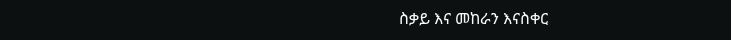ስቃይ እና መከራን እናስቀር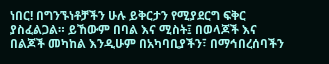ነበር! በግንኙነቶቻችን ሁሉ ይቅርታን የሚያደርግ ፍቅር ያስፈልጋል። ይኸውም በባል እና ሚስት፤ በወላጆች እና በልጆች መካከል እንዲሁም በአካባቢያችን፣ በማኅበረሰባችን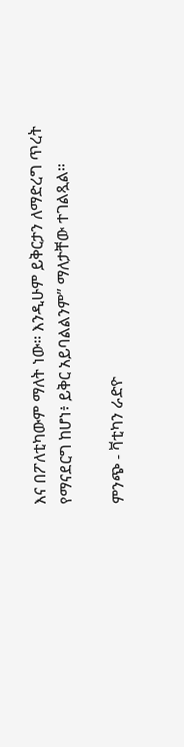እና በፖለቲካውም ማለት ነው። እንዲሁም ይቅርታን ለማድረግ ጥረት የማናደርግ ከሆነ፥ ይቅር አይባልልንም” ማለታቸው ተገልጿል።

ምንጭ - ቫቲካን ራድዮ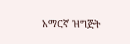አማርኛ ዝግጅት